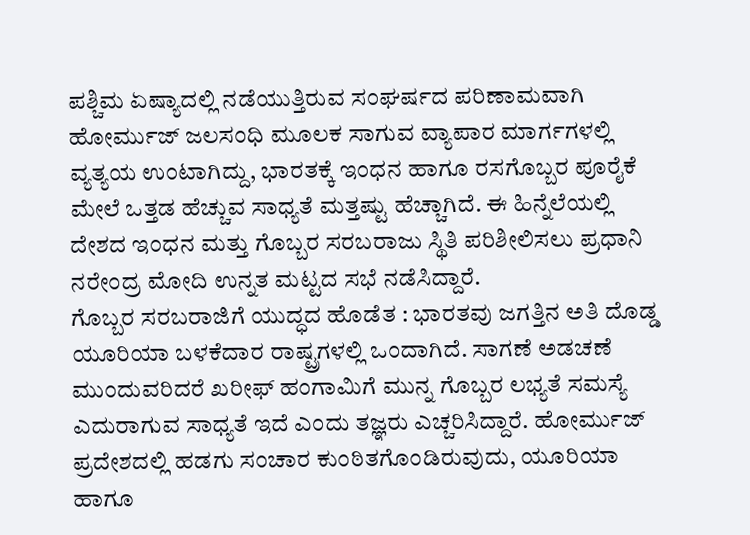ಪಶ್ಚಿಮ ಏಷ್ಯಾದಲ್ಲಿ ನಡೆಯುತ್ತಿರುವ ಸಂಘರ್ಷದ ಪರಿಣಾಮವಾಗಿ ಹೋರ್ಮುಜ್ ಜಲಸಂಧಿ ಮೂಲಕ ಸಾಗುವ ವ್ಯಾಪಾರ ಮಾರ್ಗಗಳಲ್ಲಿ ವ್ಯತ್ಯಯ ಉಂಟಾಗಿದ್ದು, ಭಾರತಕ್ಕೆ ಇಂಧನ ಹಾಗೂ ರಸಗೊಬ್ಬರ ಪೂರೈಕೆ ಮೇಲೆ ಒತ್ತಡ ಹೆಚ್ಚುವ ಸಾಧ್ಯತೆ ಮತ್ತಷ್ಟು ಹೆಚ್ಚಾಗಿದೆ. ಈ ಹಿನ್ನೆಲೆಯಲ್ಲಿ ದೇಶದ ಇಂಧನ ಮತ್ತು ಗೊಬ್ಬರ ಸರಬರಾಜು ಸ್ಥಿತಿ ಪರಿಶೀಲಿಸಲು ಪ್ರಧಾನಿ ನರೇಂದ್ರ ಮೋದಿ ಉನ್ನತ ಮಟ್ಟದ ಸಭೆ ನಡೆಸಿದ್ದಾರೆ.
ಗೊಬ್ಬರ ಸರಬರಾಜಿಗೆ ಯುದ್ಧದ ಹೊಡೆತ : ಭಾರತವು ಜಗತ್ತಿನ ಅತಿ ದೊಡ್ಡ ಯೂರಿಯಾ ಬಳಕೆದಾರ ರಾಷ್ಟ್ರಗಳಲ್ಲಿ ಒಂದಾಗಿದೆ. ಸಾಗಣೆ ಅಡಚಣೆ ಮುಂದುವರಿದರೆ ಖರೀಫ್ ಹಂಗಾಮಿಗೆ ಮುನ್ನ ಗೊಬ್ಬರ ಲಭ್ಯತೆ ಸಮಸ್ಯೆ ಎದುರಾಗುವ ಸಾಧ್ಯತೆ ಇದೆ ಎಂದು ತಜ್ಞರು ಎಚ್ಚರಿಸಿದ್ದಾರೆ. ಹೋರ್ಮುಜ್ ಪ್ರದೇಶದಲ್ಲಿ ಹಡಗು ಸಂಚಾರ ಕುಂಠಿತಗೊಂಡಿರುವುದು, ಯೂರಿಯಾ ಹಾಗೂ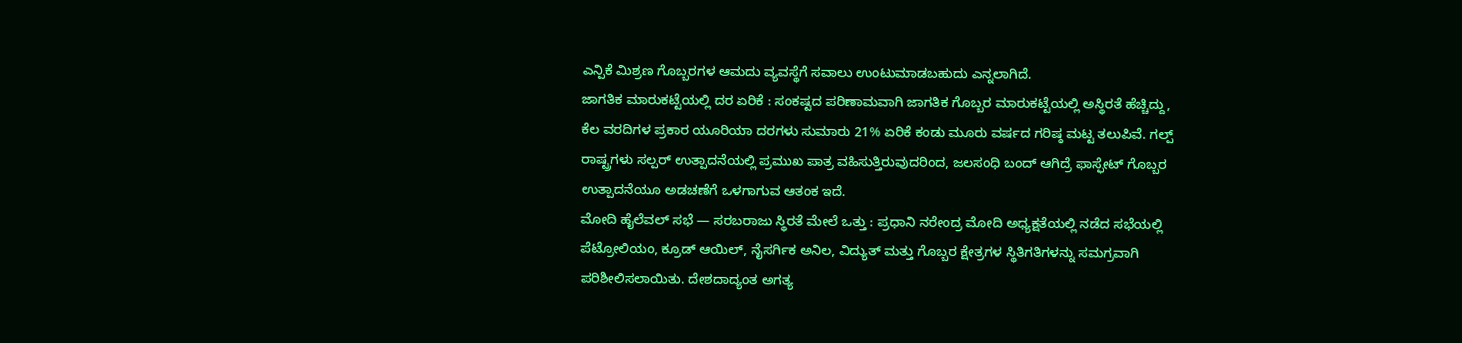ಎನ್ಪಿಕೆ ಮಿಶ್ರಣ ಗೊಬ್ಬರಗಳ ಆಮದು ವ್ಯವಸ್ಥೆಗೆ ಸವಾಲು ಉಂಟುಮಾಡಬಹುದು ಎನ್ನಲಾಗಿದೆ.
ಜಾಗತಿಕ ಮಾರುಕಟ್ಟೆಯಲ್ಲಿ ದರ ಏರಿಕೆ : ಸಂಕಷ್ಟದ ಪರಿಣಾಮವಾಗಿ ಜಾಗತಿಕ ಗೊಬ್ಬರ ಮಾರುಕಟ್ಟೆಯಲ್ಲಿ ಅಸ್ಥಿರತೆ ಹೆಚ್ಚಿದ್ದು, ಕೆಲ ವರದಿಗಳ ಪ್ರಕಾರ ಯೂರಿಯಾ ದರಗಳು ಸುಮಾರು 21% ಏರಿಕೆ ಕಂಡು ಮೂರು ವರ್ಷದ ಗರಿಷ್ಠ ಮಟ್ಟ ತಲುಪಿವೆ. ಗಲ್ಪ್ ರಾಷ್ಟ್ರಗಳು ಸಲ್ಪರ್ ಉತ್ಪಾದನೆಯಲ್ಲಿ ಪ್ರಮುಖ ಪಾತ್ರ ವಹಿಸುತ್ತಿರುವುದರಿಂದ, ಜಲಸಂಧಿ ಬಂದ್ ಆಗಿದ್ರೆ ಫಾಸ್ಫೇಟ್ ಗೊಬ್ಬರ ಉತ್ಪಾದನೆಯೂ ಅಡಚಣೆಗೆ ಒಳಗಾಗುವ ಆತಂಕ ಇದೆ.
ಮೋದಿ ಹೈಲೆವಲ್ ಸಭೆ — ಸರಬರಾಜು ಸ್ಥಿರತೆ ಮೇಲೆ ಒತ್ತು : ಪ್ರಧಾನಿ ನರೇಂದ್ರ ಮೋದಿ ಅಧ್ಯಕ್ಷತೆಯಲ್ಲಿ ನಡೆದ ಸಭೆಯಲ್ಲಿ ಪೆಟ್ರೋಲಿಯಂ, ಕ್ರೂಡ್ ಆಯಿಲ್, ನೈಸರ್ಗಿಕ ಅನಿಲ, ವಿದ್ಯುತ್ ಮತ್ತು ಗೊಬ್ಬರ ಕ್ಷೇತ್ರಗಳ ಸ್ಥಿತಿಗತಿಗಳನ್ನು ಸಮಗ್ರವಾಗಿ ಪರಿಶೀಲಿಸಲಾಯಿತು. ದೇಶದಾದ್ಯಂತ ಅಗತ್ಯ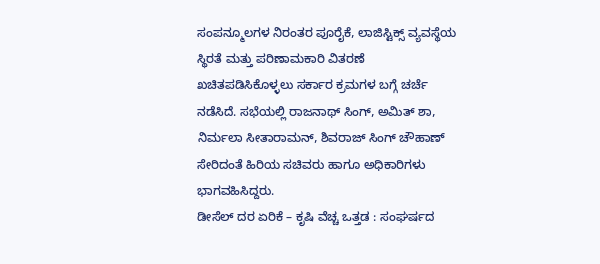ಸಂಪನ್ಮೂಲಗಳ ನಿರಂತರ ಪೂರೈಕೆ, ಲಾಜಿಸ್ಟಿಕ್ಸ್ ವ್ಯವಸ್ಥೆಯ ಸ್ಥಿರತೆ ಮತ್ತು ಪರಿಣಾಮಕಾರಿ ವಿತರಣೆ ಖಚಿತಪಡಿಸಿಕೊಳ್ಳಲು ಸರ್ಕಾರ ಕ್ರಮಗಳ ಬಗ್ಗೆ ಚರ್ಚೆ ನಡೆಸಿದೆ. ಸಭೆಯಲ್ಲಿ ರಾಜನಾಥ್ ಸಿಂಗ್, ಅಮಿತ್ ಶಾ, ನಿರ್ಮಲಾ ಸೀತಾರಾಮನ್, ಶಿವರಾಜ್ ಸಿಂಗ್ ಚೌಹಾಣ್ ಸೇರಿದಂತೆ ಹಿರಿಯ ಸಚಿವರು ಹಾಗೂ ಅಧಿಕಾರಿಗಳು ಭಾಗವಹಿಸಿದ್ದರು.
ಡೀಸೆಲ್ ದರ ಏರಿಕೆ – ಕೃಷಿ ವೆಚ್ಚ ಒತ್ತಡ : ಸಂಘರ್ಷದ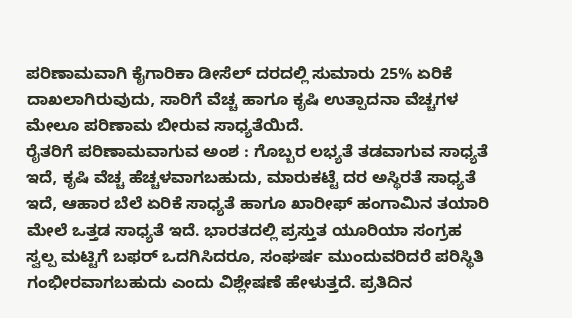ಪರಿಣಾಮವಾಗಿ ಕೈಗಾರಿಕಾ ಡೀಸೆಲ್ ದರದಲ್ಲಿ ಸುಮಾರು 25% ಏರಿಕೆ ದಾಖಲಾಗಿರುವುದು, ಸಾರಿಗೆ ವೆಚ್ಚ ಹಾಗೂ ಕೃಷಿ ಉತ್ಪಾದನಾ ವೆಚ್ಚಗಳ ಮೇಲೂ ಪರಿಣಾಮ ಬೀರುವ ಸಾಧ್ಯತೆಯಿದೆ.
ರೈತರಿಗೆ ಪರಿಣಾಮವಾಗುವ ಅಂಶ : ಗೊಬ್ಬರ ಲಭ್ಯತೆ ತಡವಾಗುವ ಸಾಧ್ಯತೆ ಇದೆ, ಕೃಷಿ ವೆಚ್ಚ ಹೆಚ್ಚಳವಾಗಬಹುದು, ಮಾರುಕಟ್ಟೆ ದರ ಅಸ್ಥಿರತೆ ಸಾಧ್ಯತೆ ಇದೆ, ಆಹಾರ ಬೆಲೆ ಏರಿಕೆ ಸಾಧ್ಯತೆ ಹಾಗೂ ಖಾರೀಫ್ ಹಂಗಾಮಿನ ತಯಾರಿ ಮೇಲೆ ಒತ್ತಡ ಸಾಧ್ಯತೆ ಇದೆ. ಭಾರತದಲ್ಲಿ ಪ್ರಸ್ತುತ ಯೂರಿಯಾ ಸಂಗ್ರಹ ಸ್ವಲ್ಪ ಮಟ್ಟಿಗೆ ಬಫರ್ ಒದಗಿಸಿದರೂ, ಸಂಘರ್ಷ ಮುಂದುವರಿದರೆ ಪರಿಸ್ಥಿತಿ ಗಂಭೀರವಾಗಬಹುದು ಎಂದು ವಿಶ್ಲೇಷಣೆ ಹೇಳುತ್ತದೆ. ಪ್ರತಿದಿನ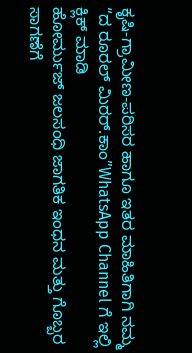ಕೃಷಿ-ಗ್ರಾಮೀಣ-ಪರಿಸರ ಹಾಗೂ ಇತರ ಮಾಹಿತಿಗಾಗಿ ನಮ್ಮ “ದ ರೂರಲ್ ಮಿರರ್.ಕಾಂ”WhatsApp Channel ಗೆ ಇಲ್ಲಿ ಕ್ಲಿಕ್ ಮಾಡಿ
ಹೋರ್ಮುಜ್ ಜಲಸಂಧಿ ಜಾಗತಿಕ ಇಂಧನ ಮತ್ತು ಗೊಬ್ಬರ ಸಾಗಣೆಗೆ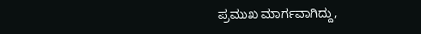ಪ್ರಮುಖ ಮಾರ್ಗವಾಗಿದ್ದು,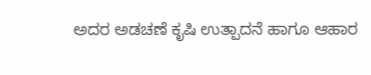ಅದರ ಅಡಚಣೆ ಕೃಷಿ ಉತ್ಪಾದನೆ ಹಾಗೂ ಆಹಾರ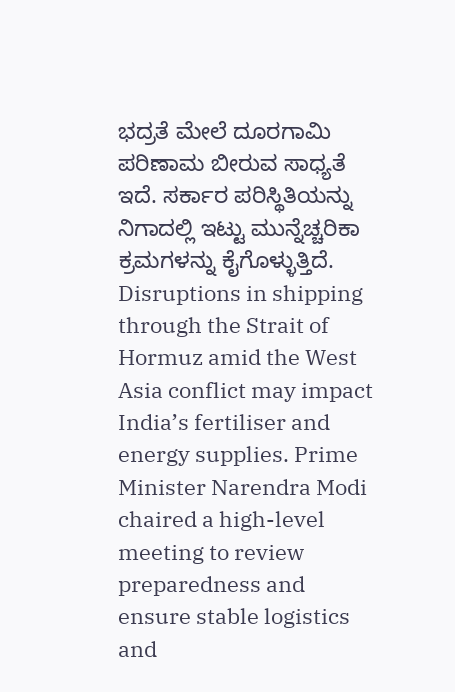ಭದ್ರತೆ ಮೇಲೆ ದೂರಗಾಮಿ ಪರಿಣಾಮ ಬೀರುವ ಸಾಧ್ಯತೆ ಇದೆ. ಸರ್ಕಾರ ಪರಿಸ್ಥಿತಿಯನ್ನು ನಿಗಾದಲ್ಲಿ ಇಟ್ಟು ಮುನ್ನೆಚ್ಚರಿಕಾ ಕ್ರಮಗಳನ್ನು ಕೈಗೊಳ್ಳುತ್ತಿದೆ.
Disruptions in shipping through the Strait of Hormuz amid the West Asia conflict may impact India’s fertiliser and energy supplies. Prime Minister Narendra Modi chaired a high-level meeting to review preparedness and ensure stable logistics and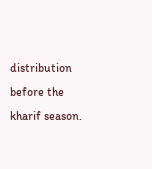distribution before the kharif season.